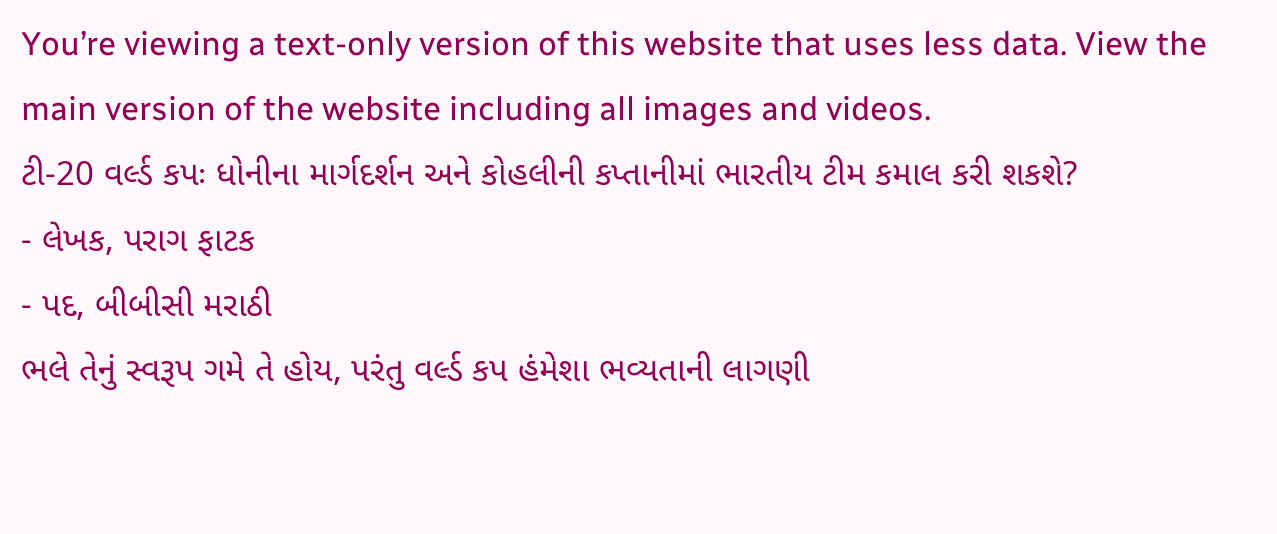You’re viewing a text-only version of this website that uses less data. View the main version of the website including all images and videos.
ટી-20 વર્લ્ડ કપઃ ધોનીના માર્ગદર્શન અને કોહલીની કપ્તાનીમાં ભારતીય ટીમ કમાલ કરી શકશે?
- લેખક, પરાગ ફાટક
- પદ, બીબીસી મરાઠી
ભલે તેનું સ્વરૂપ ગમે તે હોય, પરંતુ વર્લ્ડ કપ હંમેશા ભવ્યતાની લાગણી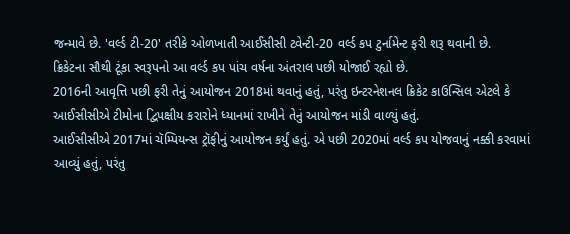જન્માવે છે. 'વર્લ્ડ ટી-20' તરીકે ઓળખાતી આઈસીસી ટ્વેન્ટી-20 વર્લ્ડ કપ ટુર્નામેન્ટ ફરી શરૂ થવાની છે.
ક્રિકેટના સૌથી ટૂંકા સ્વરૂપનો આ વર્લ્ડ કપ પાંચ વર્ષના અંતરાલ પછી યોજાઈ રહ્યો છે.
2016ની આવૃત્તિ પછી ફરી તેનું આયોજન 2018માં થવાનું હતું, પરંતુ ઇન્ટરનેશનલ ક્રિકેટ કાઉન્સિલ એટલે કે આઈસીસીએ ટીમોના દ્વિપક્ષીય કરારોને ધ્યાનમાં રાખીને તેનું આયોજન માંડી વાળ્યું હતું.
આઈસીસીએ 2017માં ચૅમ્પિયન્સ ટ્રૉફીનું આયોજન કર્યું હતું. એ પછી 2020માં વર્લ્ડ કપ યોજવાનું નક્કી કરવામાં આવ્યું હતું, પરંતુ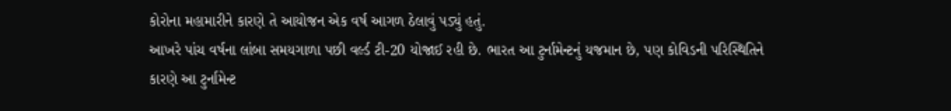કોરોના મહામારીને કારણે તે આયોજન એક વર્ષ આગળ ઠેલાવું પડ્યું હતું.
આખરે પાંચ વર્ષના લાંબા સમયગાળા પછી વર્લ્ડ ટી-20 યોજાઈ રહી છે. ભારત આ ટુર્નામેન્ટનું યજમાન છે, પણ કોવિડની પરિસ્થિતિને કારણે આ ટુર્નામેન્ટ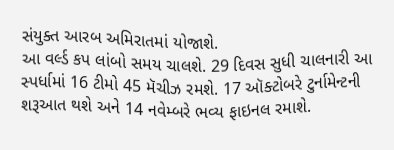સંયુક્ત આરબ અમિરાતમાં યોજાશે.
આ વર્લ્ડ કપ લાંબો સમય ચાલશે. 29 દિવસ સુધી ચાલનારી આ સ્પર્ધામાં 16 ટીમો 45 મૅચીઝ રમશે. 17 ઑક્ટોબરે ટુર્નામેન્ટની શરૂઆત થશે અને 14 નવેમ્બરે ભવ્ય ફાઇનલ રમાશે.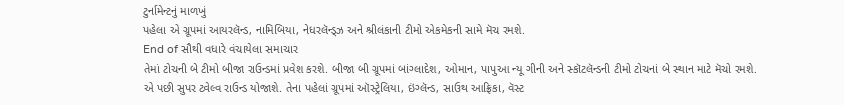ટુર્નામેન્ટનું માળખું
પહેલા એ ગ્રૂપમાં આયરલૅન્ડ, નામિબિયા, નેધરલૅન્ડ્ઝ અને શ્રીલંકાની ટીમો એકમેકની સામે મૅચ રમશે.
End of સૌથી વધારે વંચાયેલા સમાચાર
તેમાં ટોચની બે ટીમો બીજા રાઉન્ડમાં પ્રવેશ કરશે. બીજા બી ગ્રૂપમાં બાંગ્લાદેશ, ઓમાન, પાપુઆ ન્યૂ ગીની અને સ્કૉટલૅન્ડની ટીમો ટોચનાં બે સ્થાન માટે મૅચો રમશે.
એ પછી સુપર ટ્વેલ્વ રાઉન્ડ યોજાશે. તેના પહેલાં ગ્રૂપમાં ઑસ્ટ્રેલિયા, ઇંગ્લૅન્ડ, સાઉથ આફ્રિકા, વૅસ્ટ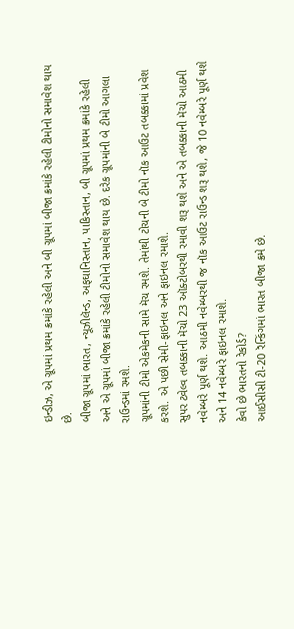ઇન્ડીઝ, એ ગ્રૂપમાં પ્રથમ ક્રમાંકે રહેલી અને બી ગ્રૂપમાં બીજા ક્રમાંકે રહેલી ટીમોનો સમાવેશ થાય છે.
બીજા ગ્રૂપમાં ભારત, ન્યૂઝીલૅન્ડ, અફઘાનિસ્તાન, પાકિસ્તાન, બી ગ્રૂપમાં પ્રથમ ક્રમાંકે રહેલી અને એ ગ્રૂપમાં બીજા ક્રમાંકે રહેલી ટીમોનો સમાવેશ થાય છે. દરેક ગ્રૂપમાંની બે ટીમો આગલા રાઉન્ડમાં રમશે.
ગ્રૂપમાંની ટીમો એકમેકની સામે મૅચ રમશે. તેમાંથી ટોચની બે ટીમો નૉક આઉટ તબક્કામાં પ્રવેશ કરશે. એ પછી સેમી-ફાઇનલ અને ફાઇનલ રમાશે.
સુપર ટ્વેલ્વ તબક્કાની મૅચો 23 ઑક્ટોબરથી રમાવી શરૂ થશે અને એ તબક્કાની મૅચો આઠમી નવેમ્બરે પૂર્ણ થશે. આઠમી નવેમ્બરથી જ નૉક આઉટ રાઉન્ડ શરૂ થશે, જે 10 નવેમ્બરે પૂર્ણ થશે અને 14 નવેમ્બરે ફાઇનલ રમાશે.
કેવો છે ભારતનો રેકોર્ડ?
આઈસીસી ટી-20 રૅન્કિંગમાં ભારત બીજા ક્રમે છે.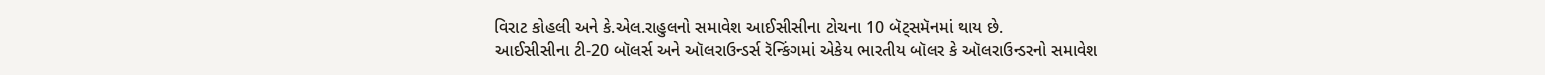વિરાટ કોહલી અને કે.એલ.રાહુલનો સમાવેશ આઈસીસીના ટોચના 10 બૅટ્સમૅનમાં થાય છે.
આઈસીસીના ટી-20 બૉલર્સ અને ઑલરાઉન્ડર્સ રૅન્કિંગમાં એકેય ભારતીય બૉલર કે ઑલરાઉન્ડરનો સમાવેશ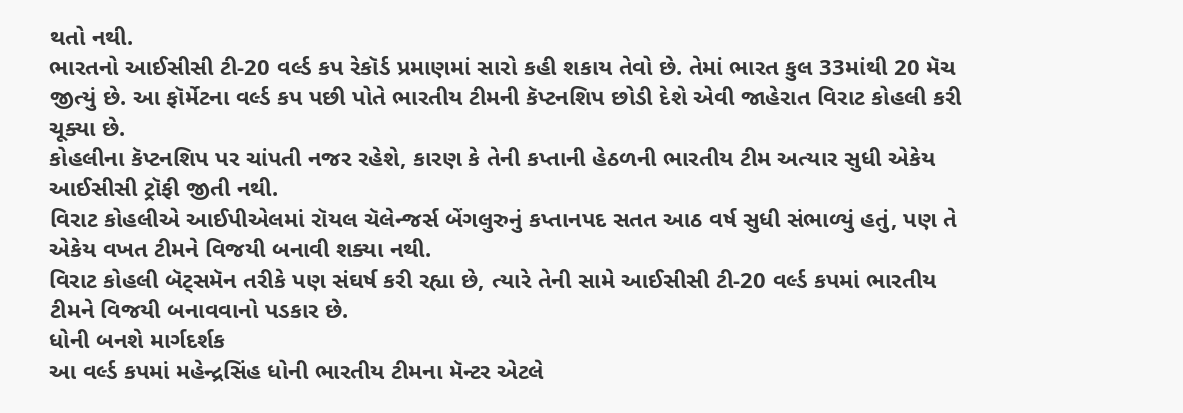થતો નથી.
ભારતનો આઈસીસી ટી-20 વર્લ્ડ કપ રેકૉર્ડ પ્રમાણમાં સારો કહી શકાય તેવો છે. તેમાં ભારત કુલ 33માંથી 20 મૅચ જીત્યું છે. આ ફૉર્મેટના વર્લ્ડ કપ પછી પોતે ભારતીય ટીમની કૅપ્ટનશિપ છોડી દેશે એવી જાહેરાત વિરાટ કોહલી કરી ચૂક્યા છે.
કોહલીના કૅપ્ટનશિપ પર ચાંપતી નજર રહેશે, કારણ કે તેની કપ્તાની હેઠળની ભારતીય ટીમ અત્યાર સુધી એકેય આઈસીસી ટ્રૉફી જીતી નથી.
વિરાટ કોહલીએ આઈપીએલમાં રૉયલ ચૅલેન્જર્સ બેંગલુરુનું કપ્તાનપદ સતત આઠ વર્ષ સુધી સંભાળ્યું હતું, પણ તે એકેય વખત ટીમને વિજયી બનાવી શક્યા નથી.
વિરાટ કોહલી બૅટ્સમૅન તરીકે પણ સંઘર્ષ કરી રહ્યા છે, ત્યારે તેની સામે આઈસીસી ટી-20 વર્લ્ડ કપમાં ભારતીય ટીમને વિજયી બનાવવાનો પડકાર છે.
ધોની બનશે માર્ગદર્શક
આ વર્લ્ડ કપમાં મહેન્દ્રસિંહ ધોની ભારતીય ટીમના મૅન્ટર એટલે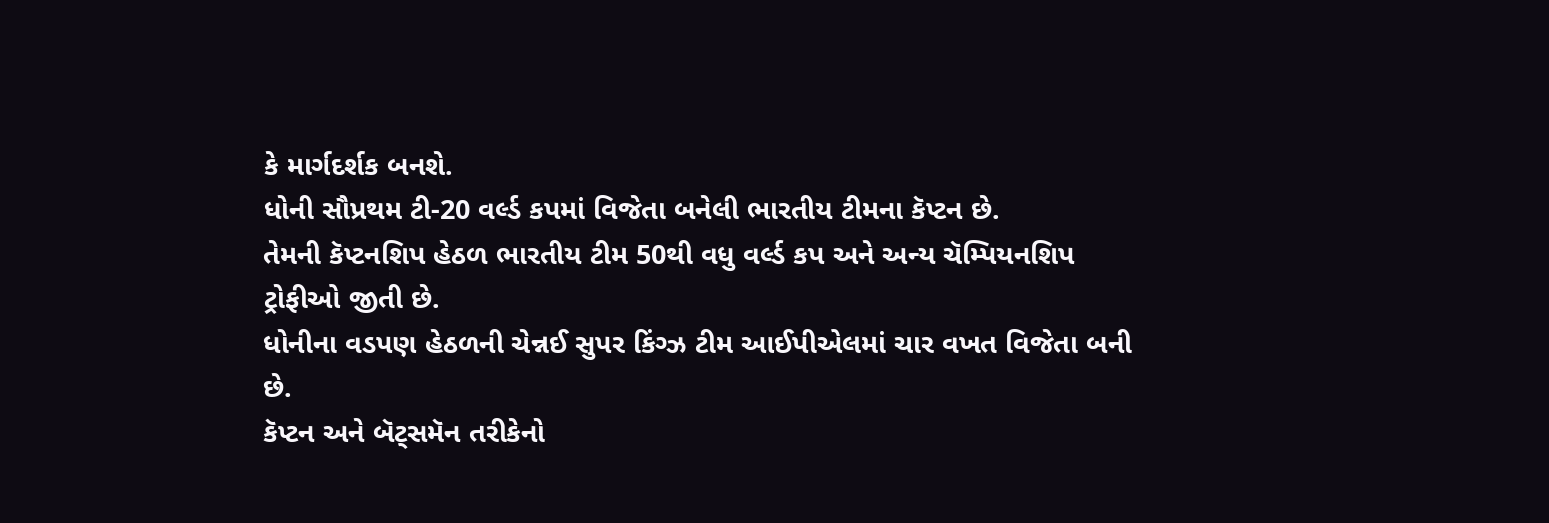કે માર્ગદર્શક બનશે.
ધોની સૌપ્રથમ ટી-20 વર્લ્ડ કપમાં વિજેતા બનેલી ભારતીય ટીમના કૅપ્ટન છે.
તેમની કૅપ્ટનશિપ હેઠળ ભારતીય ટીમ 50થી વધુ વર્લ્ડ કપ અને અન્ય ચૅમ્પિયનશિપ ટ્રોફીઓ જીતી છે.
ધોનીના વડપણ હેઠળની ચેન્નઈ સુપર કિંગ્ઝ ટીમ આઈપીએલમાં ચાર વખત વિજેતા બની છે.
કૅપ્ટન અને બૅટ્સમૅન તરીકેનો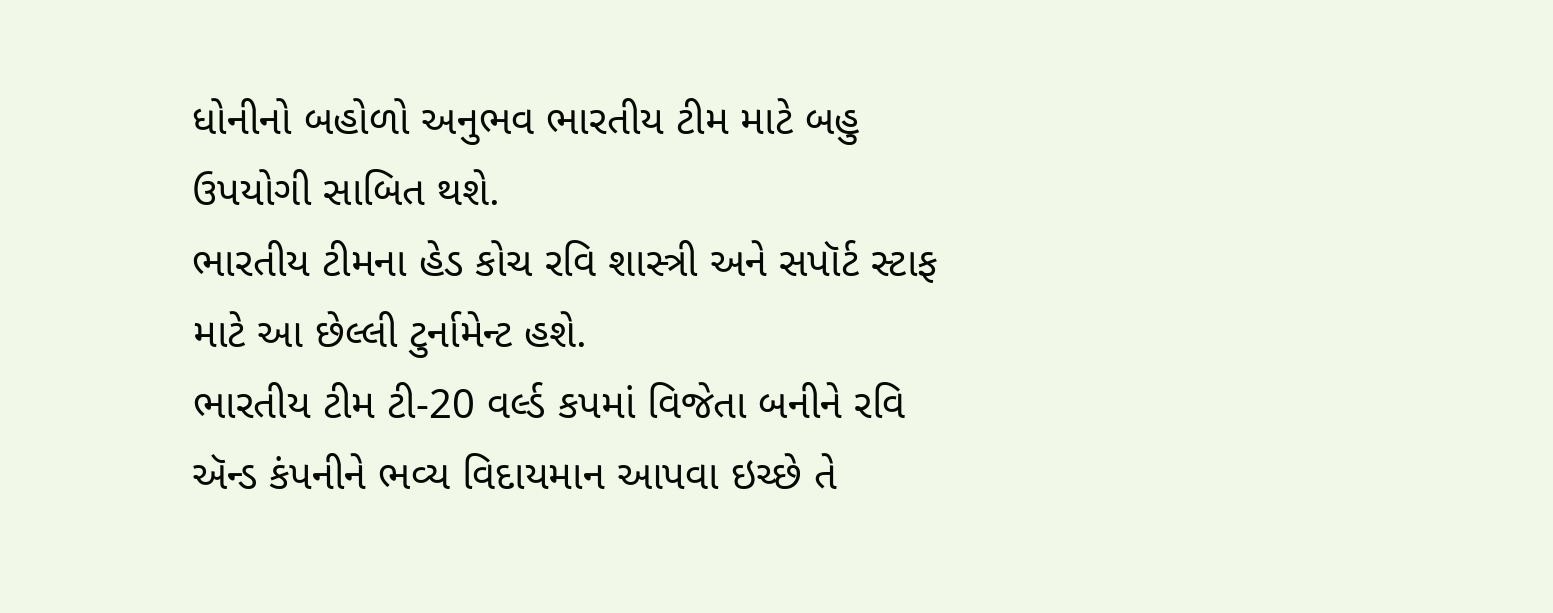ધોનીનો બહોળો અનુભવ ભારતીય ટીમ માટે બહુ ઉપયોગી સાબિત થશે.
ભારતીય ટીમના હેડ કોચ રવિ શાસ્ત્રી અને સપૉર્ટ સ્ટાફ માટે આ છેલ્લી ટુર્નામેન્ટ હશે.
ભારતીય ટીમ ટી-20 વર્લ્ડ કપમાં વિજેતા બનીને રવિ ઍન્ડ કંપનીને ભવ્ય વિદાયમાન આપવા ઇચ્છે તે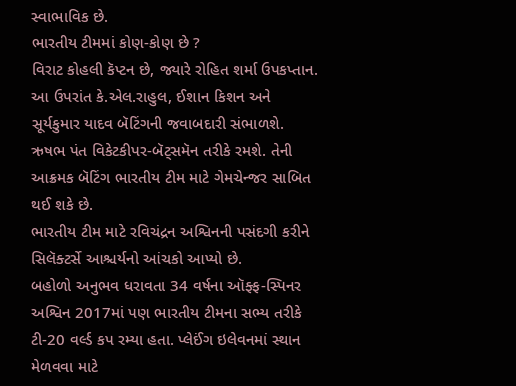સ્વાભાવિક છે.
ભારતીય ટીમમાં કોણ-કોણ છે ?
વિરાટ કોહલી કૅપ્ટન છે, જ્યારે રોહિત શર્મા ઉપકપ્તાન.
આ ઉપરાંત કે.એલ.રાહુલ, ઈશાન કિશન અને સૂર્યકુમાર યાદવ બૅટિંગની જવાબદારી સંભાળશે.
ઋષભ પંત વિકેટકીપર-બૅટ્સમૅન તરીકે રમશે. તેની આક્રમક બૅટિંગ ભારતીય ટીમ માટે ગેમચેન્જર સાબિત થઈ શકે છે.
ભારતીય ટીમ માટે રવિચંદ્રન અશ્વિનની પસંદગી કરીને સિલૅક્ટર્સે આશ્ચર્યનો આંચકો આપ્યો છે.
બહોળો અનુભવ ધરાવતા 34 વર્ષના ઑફ્ફ-સ્પિનર અશ્વિન 2017માં પણ ભારતીય ટીમના સભ્ય તરીકે ટી-20 વર્લ્ડ કપ રમ્યા હતા. પ્લેઈંગ ઇલેવનમાં સ્થાન મેળવવા માટે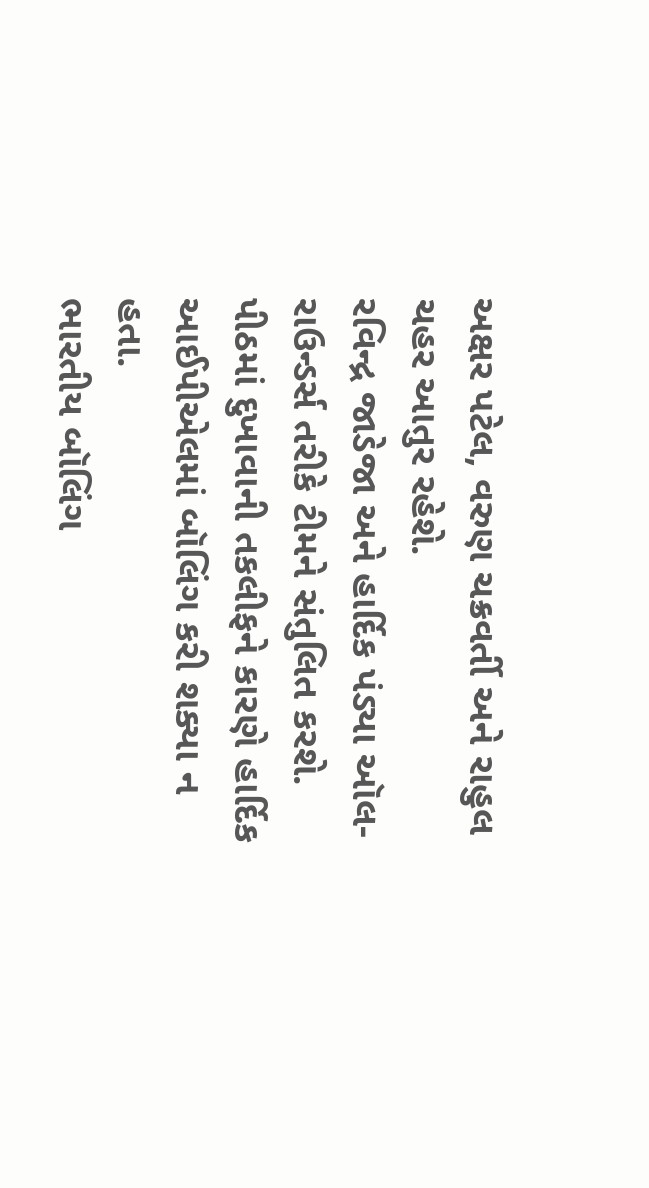અક્ષર પટેલ, વરુણ ચક્રવર્તી અને રાહુલ ચહર આતુર રહેશે.
રવિન્દ્ર જાડેજા અને હાર્દિક પંડ્યા ઑલ-રાઉન્ડર્સ તરીકે ટીમને સંતુલિત કરશે.
પીઠમાં દુખાવાની તકલીફને કારણે હાર્દિક આઈપીએલમાં બૉલિંગ કરી શક્યા ન હતા.
ભારતીય બૉલિંગ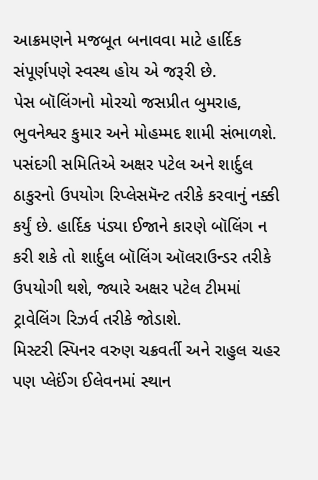આક્રમણને મજબૂત બનાવવા માટે હાર્દિક સંપૂર્ણપણે સ્વસ્થ હોય એ જરૂરી છે.
પેસ બૉલિંગનો મોરચો જસપ્રીત બુમરાહ, ભુવનેશ્વર કુમાર અને મોહમ્મદ શામી સંભાળશે.
પસંદગી સમિતિએ અક્ષર પટેલ અને શાર્દુલ ઠાકુરનો ઉપયોગ રિપ્લેસમૅન્ટ તરીકે કરવાનું નક્કી કર્યું છે. હાર્દિક પંડ્યા ઈજાને કારણે બૉલિંગ ન કરી શકે તો શાર્દુલ બૉલિંગ ઑલરાઉન્ડર તરીકે ઉપયોગી થશે, જ્યારે અક્ષર પટેલ ટીમમાં ટ્રાવેલિંગ રિઝર્વ તરીકે જોડાશે.
મિસ્ટરી સ્પિનર વરુણ ચક્રવર્તી અને રાહુલ ચહર પણ પ્લેઈંગ ઈલેવનમાં સ્થાન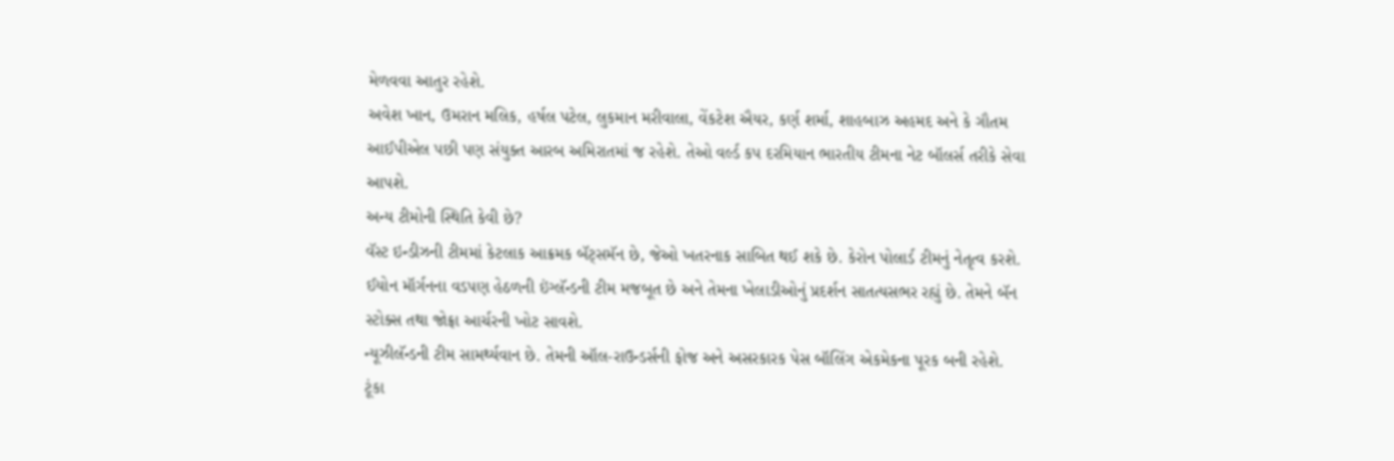મેળવવા આતુર રહેશે.
અવેશ ખાન, ઉમરાન મલિક, હર્ષલ પટેલ, લુકમાન મરીવાલા, વેંકટેશ ઐયર, કર્ણ શર્મા, શાહબાઝ અહમદ અને કે ગૌતમ આઈપીએલ પછી પણ સંયુક્ત આરબ અમિરાતમાં જ રહેશે. તેઓ વર્લ્ડ કપ દરમિયાન ભારતીય ટીમના નેટ બૉલર્સ તરીકે સેવા આપશે.
અન્ય ટીમોની સ્થિતિ કેવી છે?
વૅસ્ટ ઇન્ડીઝની ટીમમાં કેટલાક આક્રમક બૅટ્સમૅન છે, જેઓ ખતરનાક સાબિત થઈ શકે છે. કેરોન પોલાર્ડ ટીમનું નેતૃત્વ કરશે.
ઈયોન મૉર્ગનના વડપણ હેઠળની ઇંગ્લૅન્ડની ટીમ મજબૂત છે અને તેમના ખેલાડીઓનું પ્રદર્શન સાતત્યસભર રહ્યું છે. તેમને બૅન સ્ટોક્સ તથા જોફ્રા આર્ચરની ખોટ સાવશે.
ન્યૂઝીલૅન્ડની ટીમ સામર્થ્યવાન છે. તેમની ઑલ-રાઉન્ડર્સની ફોજ અને અસરકારક પેસ બૉલિંગ એકમેકના પૂરક બની રહેશે.
ટૂંકા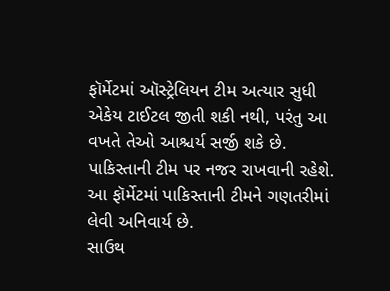ફૉર્મેટમાં ઑસ્ટ્રેલિયન ટીમ અત્યાર સુધી એકેય ટાઈટલ જીતી શકી નથી, પરંતુ આ વખતે તેઓ આશ્ચર્ય સર્જી શકે છે.
પાકિસ્તાની ટીમ પર નજર રાખવાની રહેશે. આ ફૉર્મેટમાં પાકિસ્તાની ટીમને ગણતરીમાં લેવી અનિવાર્ય છે.
સાઉથ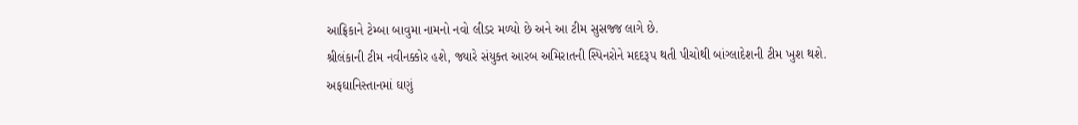આફ્રિકાને ટેમ્બા બાવુમા નામનો નવો લીડર મળ્યો છે અને આ ટીમ સુસજ્જ લાગે છે.
શ્રીલંકાની ટીમ નવીનક્કોર હશે, જ્યારે સંયુક્ત આરબ અમિરાતની સ્પિનરોને મદદરૂપ થતી પીચોથી બાંગ્લાદેશની ટીમ ખુશ થશે.
અફઘાનિસ્તાનમાં ઘણું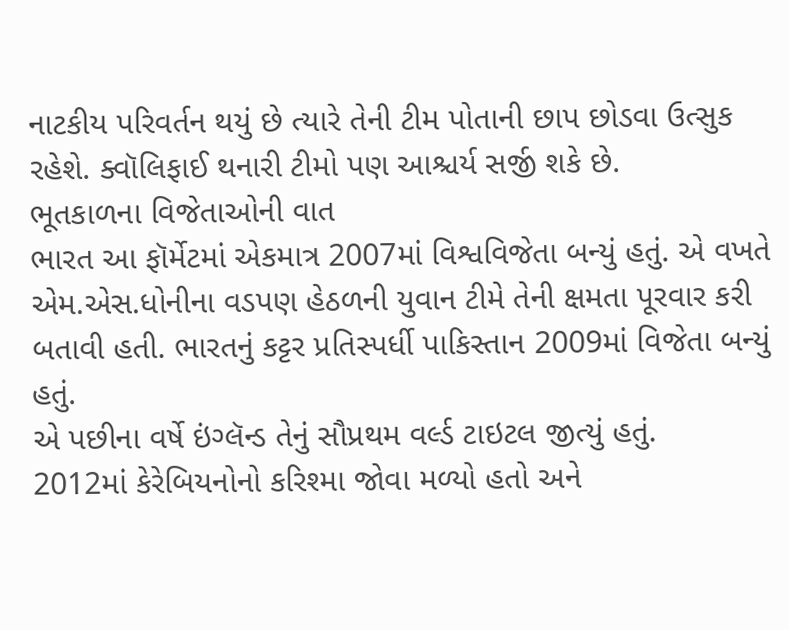નાટકીય પરિવર્તન થયું છે ત્યારે તેની ટીમ પોતાની છાપ છોડવા ઉત્સુક રહેશે. ક્વૉલિફાઈ થનારી ટીમો પણ આશ્ચર્ય સર્જી શકે છે.
ભૂતકાળના વિજેતાઓની વાત
ભારત આ ફૉર્મેટમાં એકમાત્ર 2007માં વિશ્વવિજેતા બન્યું હતું. એ વખતે એમ.એસ.ધોનીના વડપણ હેઠળની યુવાન ટીમે તેની ક્ષમતા પૂરવાર કરી બતાવી હતી. ભારતનું કટ્ટર પ્રતિસ્પર્ધી પાકિસ્તાન 2009માં વિજેતા બન્યું હતું.
એ પછીના વર્ષે ઇંગ્લૅન્ડ તેનું સૌપ્રથમ વર્લ્ડ ટાઇટલ જીત્યું હતું.
2012માં કેરેબિયનોનો કરિશ્મા જોવા મળ્યો હતો અને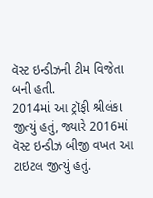વૅસ્ટ ઇન્ડીઝની ટીમ વિજેતા બની હતી.
2014માં આ ટ્રૉફી શ્રીલંકા જીત્યું હતું, જ્યારે 2016માં વૅસ્ટ ઇન્ડીઝ બીજી વખત આ ટાઇટલ જીત્યું હતું.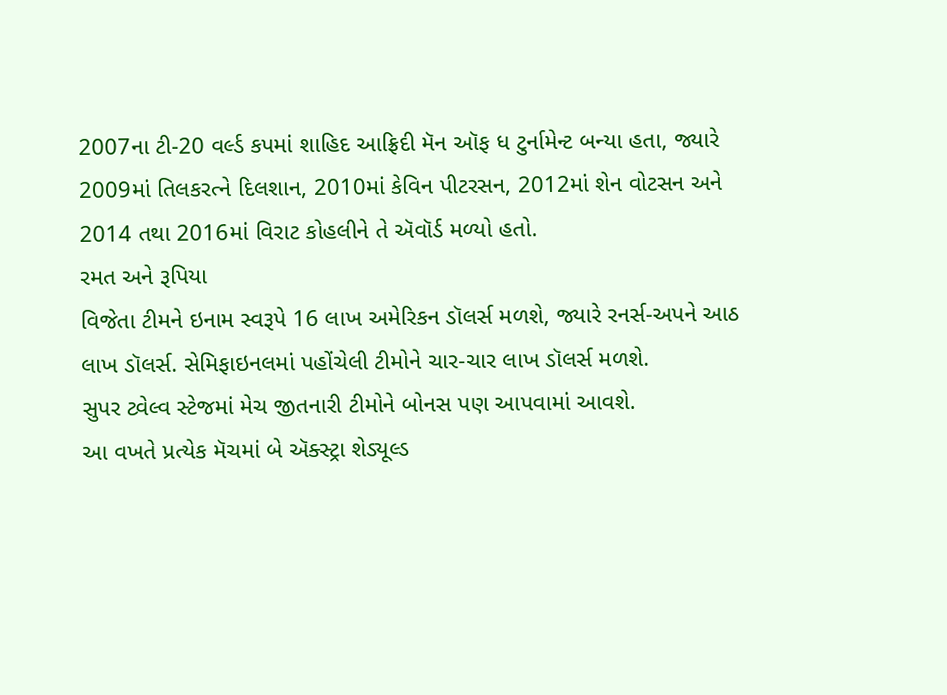2007ના ટી-20 વર્લ્ડ કપમાં શાહિદ આફ્રિદી મૅન ઑફ ધ ટુર્નામેન્ટ બન્યા હતા, જ્યારે 2009માં તિલકરત્ને દિલશાન, 2010માં કેવિન પીટરસન, 2012માં શેન વોટસન અને 2014 તથા 2016માં વિરાટ કોહલીને તે ઍવૉર્ડ મળ્યો હતો.
રમત અને રૂપિયા
વિજેતા ટીમને ઇનામ સ્વરૂપે 16 લાખ અમેરિકન ડૉલર્સ મળશે, જ્યારે રનર્સ-અપને આઠ લાખ ડૉલર્સ. સેમિફાઇનલમાં પહોંચેલી ટીમોને ચાર-ચાર લાખ ડૉલર્સ મળશે.
સુપર ટ્વેલ્વ સ્ટેજમાં મેચ જીતનારી ટીમોને બોનસ પણ આપવામાં આવશે.
આ વખતે પ્રત્યેક મૅચમાં બે ઍક્સ્ટ્રા શેડ્યૂલ્ડ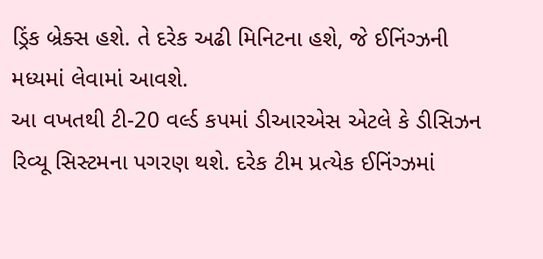ડ્રિંક બ્રેક્સ હશે. તે દરેક અઢી મિનિટના હશે, જે ઈનિંગ્ઝની મધ્યમાં લેવામાં આવશે.
આ વખતથી ટી-20 વર્લ્ડ કપમાં ડીઆરએસ એટલે કે ડીસિઝન રિવ્યૂ સિસ્ટમના પગરણ થશે. દરેક ટીમ પ્રત્યેક ઈનિંગ્ઝમાં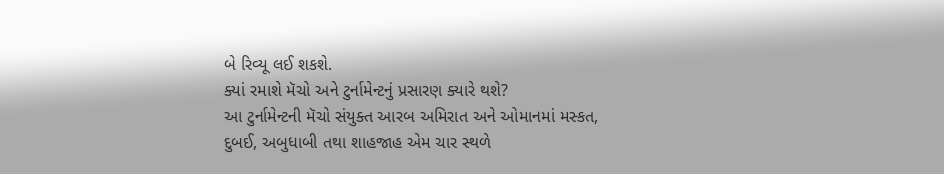બે રિવ્યૂ લઈ શકશે.
ક્યાં રમાશે મૅચો અને ટુર્નામેન્ટનું પ્રસારણ ક્યારે થશે?
આ ટુર્નામેન્ટની મૅચો સંયુક્ત આરબ અમિરાત અને ઓમાનમાં મસ્કત, દુબઈ, અબુધાબી તથા શાહજાહ એમ ચાર સ્થળે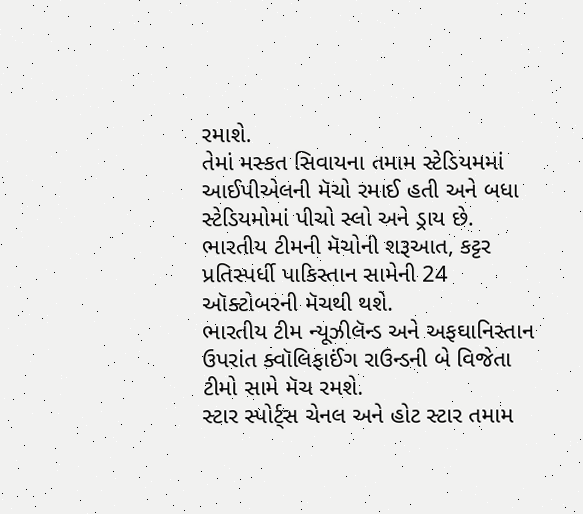રમાશે.
તેમાં મસ્કત સિવાયના તમામ સ્ટેડિયમમાં આઈપીએલની મૅચો રમાઈ હતી અને બધા સ્ટેડિયમોમાં પીચો સ્લો અને ડ્રાય છે.
ભારતીય ટીમની મૅચોની શરૂઆત, કટ્ટર પ્રતિસ્પર્ધી પાકિસ્તાન સામેની 24 ઑક્ટોબરની મૅચથી થશે.
ભારતીય ટીમ ન્યૂઝીલૅન્ડ અને અફઘાનિસ્તાન ઉપરાંત ક્વૉલિફાઈંગ રાઉન્ડની બે વિજેતા ટીમો સામે મૅચ રમશે.
સ્ટાર સ્પોર્ટ્સ ચેનલ અને હોટ સ્ટાર તમામ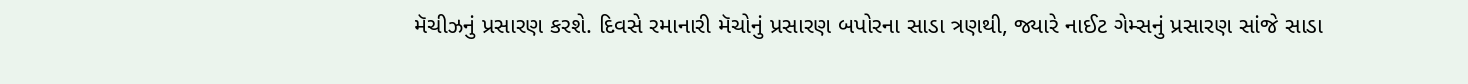મૅચીઝનું પ્રસારણ કરશે. દિવસે રમાનારી મૅચોનું પ્રસારણ બપોરના સાડા ત્રણથી, જ્યારે નાઈટ ગેમ્સનું પ્રસારણ સાંજે સાડા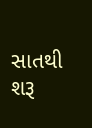સાતથી શરૂ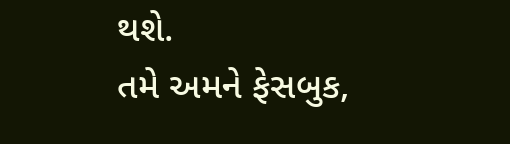થશે.
તમે અમને ફેસબુક,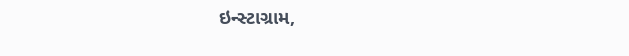ઇન્સ્ટાગ્રામ,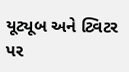યૂટ્યૂબ અને ટ્વિટર પર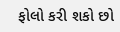ફોલો કરી શકો છો